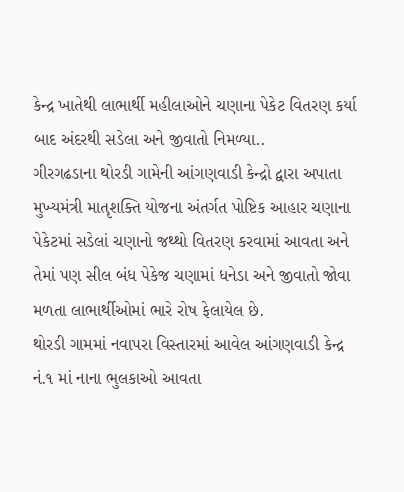કેન્દ્ર ખાતેથી લાભાર્થી મહીલાઓને ચણાના પેકેટ વિતરણ કર્યા બાદ અંદરથી સડેલા અને જીવાતો નિમળ્યા..
ગીરગઢડાના થોરડી ગામેની આંગણવાડી કેન્દ્રો દ્વારા અપાતા મુખ્યમંત્રી માતૃશક્તિ યોજના અંતર્ગત પોષ્ટિક આહાર ચણાના પેકેટમાં સડેલાં ચણાનો જથ્થો વિતરણ કરવામાં આવતા અને તેમાં પણ સીલ બંધ પેકેજ ચણામાં ધનેડા અને જીવાતો જોવા મળતા લાભાર્થીઓમાં ભારે રોષ ફેલાયેલ છે.
થોરડી ગામમાં નવાપરા વિસ્તારમાં આવેલ આંગણવાડી કેન્દ્ર નં.૧ માં નાના ભુલકાઓ આવતા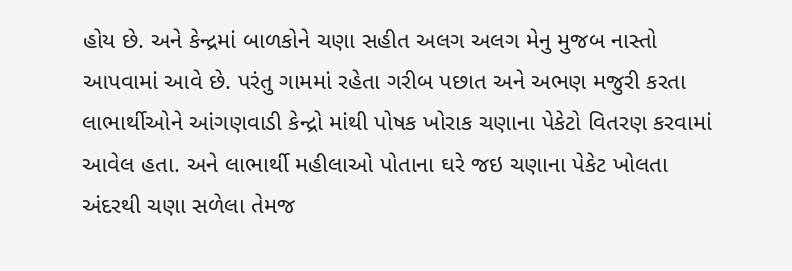હોય છે. અને કેન્દ્રમાં બાળકોને ચણા સહીત અલગ અલગ મેનુ મુજબ નાસ્તો આપવામાં આવે છે. પરંતુ ગામમાં રહેતા ગરીબ પછાત અને અભણ મજુરી કરતા લાભાર્થીઓને આંગણવાડી કેન્દ્રો માંથી પોષક ખોરાક ચણાના પેકેટો વિતરણ કરવામાં આવેલ હતા. અને લાભાર્થી મહીલાઓ પોતાના ઘરે જઇ ચણાના પેકેટ ખોલતા અંદરથી ચણા સળેલા તેમજ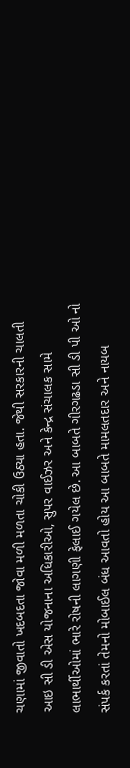ચણામાં જીવાતો ખદબદતા જોવા મળી મળતા ચોકી ઉઠ્યા હતા. જેથી સરકારની ચાલતી આઇ સી ડી એસ યોજનાના અધિકારીઓ, સુપર વાઈઝર અને કેન્દ્ર સંચાલક સામે લાભાર્થીઓમાં ભારે રોષની લાગણી ફેલાઈ ગયેલ છે. આ બાબતે ગીરગઢડા સી ડી પી ઓ નો સંપર્ક કરતાં તેમનો મોબાઈલ બંધ આવતો હોય આ બાબતે મામલતદાર અને નાયબ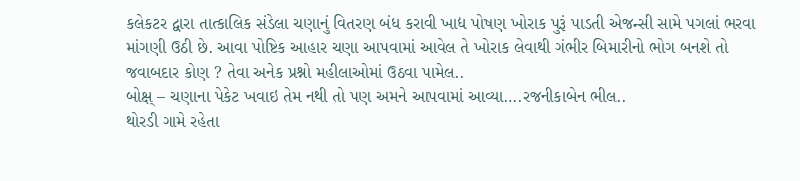કલેકટર દ્વારા તાત્કાલિક સંડેલા ચણાનું વિતરણ બંધ કરાવી ખાદ્ય પોષણ ખોરાક પુરૂં પાડતી એજન્સી સામે પગલાં ભરવા માંગણી ઉઠી છે. આવા પોષ્ટિક આહાર ચણા આપવામાં આવેલ તે ખોરાક લેવાથી ગંભીર બિમારીનો ભોગ બનશે તો જવાબદાર કોણ ? તેવા અનેક પ્રશ્નો મહીલાઓમાં ઉઠવા પામેલ..
બોક્ષ્ – ચણાના પેકેટ ખવાઇ તેમ નથી તો પણ અમને આપવામાં આવ્યા….રજનીકાબેન ભીલ..
થોરડી ગામે રહેતા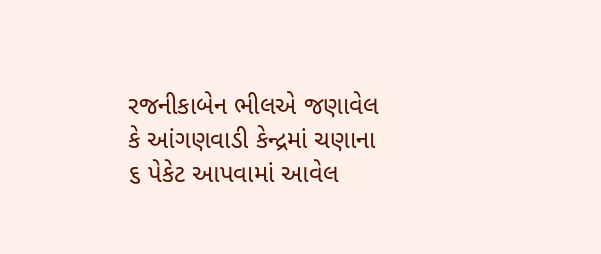રજનીકાબેન ભીલએ જણાવેલ કે આંગણવાડી કેન્દ્રમાં ચણાના ૬ પેકેટ આપવામાં આવેલ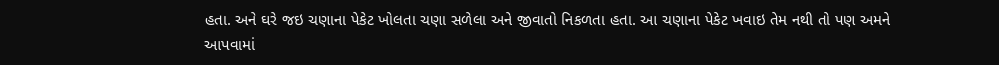હતા. અને ઘરે જઇ ચણાના પેકેટ ખોલતા ચણા સળેલા અને જીવાતો નિકળતા હતા. આ ચણાના પેકેટ ખવાઇ તેમ નથી તો પણ અમને આપવામાં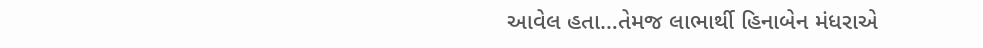આવેલ હતા…તેમજ લાભાર્થી હિનાબેન મંધરાએ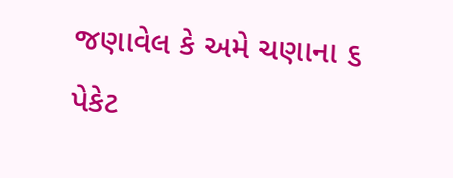જણાવેલ કે અમે ચણાના ૬ પેકેટ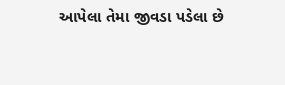આપેલા તેમા જીવડા પડેલા છે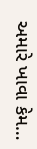અમારે ખાવા કેમ…